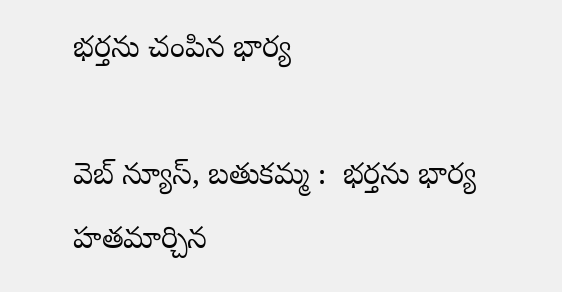భర్తను చంపిన భార్య

వెబ్ న్యూస్, బతుకమ్మ :  భర్తను భార్య హతమార్చిన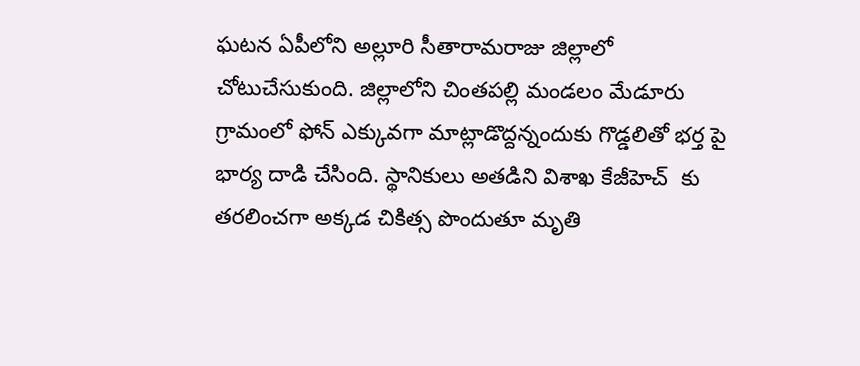ఘటన ఏపీలోని అల్లూరి సీతారామరాజు జిల్లాలో చోటుచేసుకుంది. జిల్లాలోని చింతపల్లి మండలం మేడూరు గ్రామంలో ఫోన్ ఎక్కువగా మాట్లాడొద్దన్నందుకు గొడ్డలితో భర్త పై భార్య దాడి చేసింది. స్థానికులు అతడిని విశాఖ కేజీహెచ్  కు తరలించగా అక్కడ చికిత్స పొందుతూ మృతి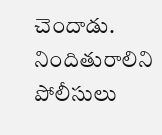చెందాడు. నిందితురాలిని పోలీసులు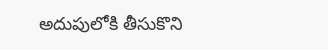అదుపులోకి తీసుకొని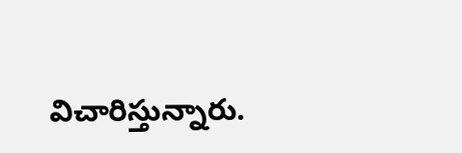విచారిస్తున్నారు.